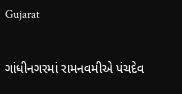Gujarat

ગાંધીનગરમાં રામનવમીએ પંચદેવ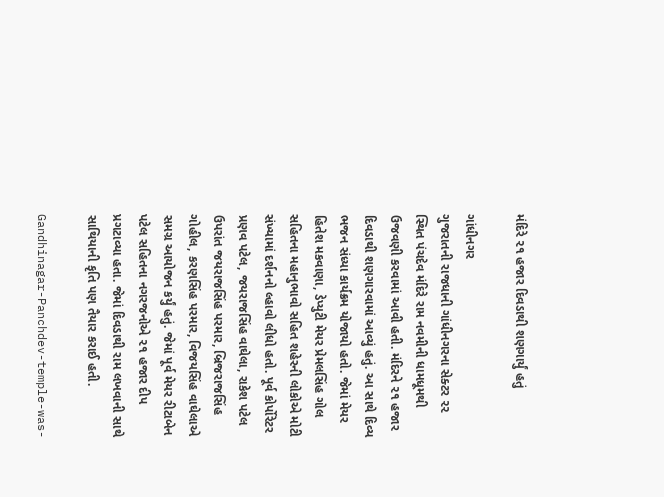મંદિરે ૨૧ હજાર દિવડાથી શણગાર્યું હતું

ગાંધીનગર
ગુજરાતની રાજધાની ગાંધીનગરના સેક્ટર ૨૨ સ્થિત પંચદેવ મંદિરે રામ નવમીની ધામધૂમથી ઉજવણી કરવામાં આવી હતી. મંદિરને ૨૧ હજાર દિવડાથી શણગારવામાં આવ્યું હતું. આ સાથે દિવ્ય ભજન સંધ્યા કાર્યક્રમ યોજાયો હતો. જેમાં મેયર હિતેશ મકવાણા, ડેપ્યુટી મેયર પ્રેમલસિંહ ગોલ સહિતના મહાનુભાવો સહિત શહેરની લોકોએ મોટી સંખ્યામાં દર્શનનો લ્હાવો લીધો હતો. પૂર્વ કોર્પોરેટર પ્રણવ પટેલ, જયરાજસિંહ વાઘેલા, રાકેશ પટેલ ઉપરાંત જયરાજસિંહ પરમાર, બ્રિજરાજસિંહ ગોહીલ, કરણસિંહ પરમાર, વિજયસિંહ વાઘેલાએ સમગ્ર આયોજન કર્યું હતું. જેમાં પૂર્વ મેયર રીટાબેન પટેલ સહિતના નગરજનોએ ૨૧ હજાર દીપ પ્રગટાવ્યા હતા. જેમાં દિવડાથી રામ લખવાની સાથે સાથિયાની કૃતિ પણ તૈયાર કરાઈ હતી.

Gandhinagar-Panchdev-temple-was-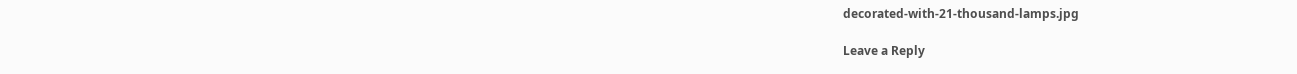decorated-with-21-thousand-lamps.jpg

Leave a Reply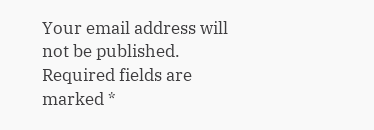Your email address will not be published. Required fields are marked *